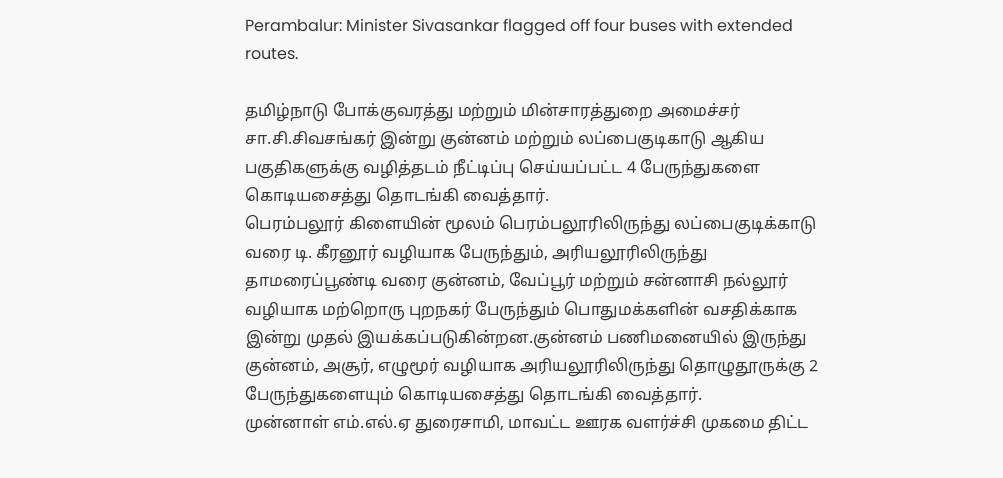Perambalur: Minister Sivasankar flagged off four buses with extended routes.

தமிழ்நாடு போக்குவரத்து மற்றும் மின்சாரத்துறை அமைச்சர் சா.சி.சிவசங்கர் இன்று குன்னம் மற்றும் லப்பைகுடிகாடு ஆகிய பகுதிகளுக்கு வழித்தடம் நீட்டிப்பு செய்யப்பட்ட 4 பேருந்துகளை கொடியசைத்து தொடங்கி வைத்தார்.
பெரம்பலூர் கிளையின் மூலம் பெரம்பலூரிலிருந்து லப்பைகுடிக்காடு வரை டி. கீரனூர் வழியாக பேருந்தும், அரியலூரிலிருந்து தாமரைப்பூண்டி வரை குன்னம், வேப்பூர் மற்றும் சன்னாசி நல்லூர் வழியாக மற்றொரு புறநகர் பேருந்தும் பொதுமக்களின் வசதிக்காக இன்று முதல் இயக்கப்படுகின்றன.குன்னம் பணிமனையில் இருந்து குன்னம், அசூர், எழுமூர் வழியாக அரியலூரிலிருந்து தொழுதூருக்கு 2 பேருந்துகளையும் கொடியசைத்து தொடங்கி வைத்தார்.
முன்னாள் எம்.எல்.ஏ துரைசாமி, மாவட்ட ஊரக வளர்ச்சி முகமை திட்ட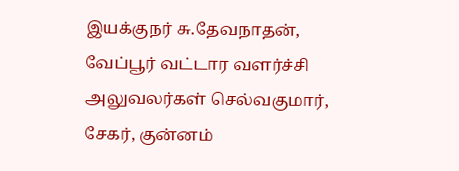இயக்குநர் சு.தேவநாதன், வேப்பூர் வட்டார வளர்ச்சி அலுவலர்கள் செல்வகுமார், சேகர், குன்னம்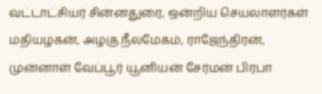வட்டாட்சியர் சின்னதுரை, ஒன்றிய செயலாளர்கள் மதியழகன், அழகு.நீலமேகம், ராஜேந்திரன், முன்னாள் வேப்பூர் யூனியன் சேர்மன் பிரபா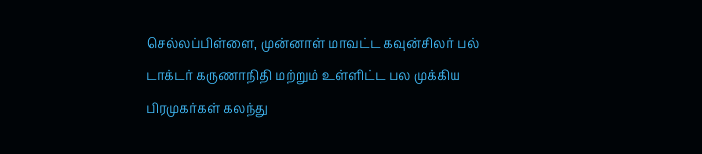செல்லப்பிள்ளை, முன்னாள் மாவட்ட கவுன்சிலர் பல் டாக்டர் கருணாநிதி மற்றும் உள்ளிட்ட பல முக்கிய பிரமுகர்கள் கலந்து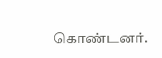கொண்டனர்.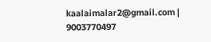kaalaimalar2@gmail.com |
9003770497